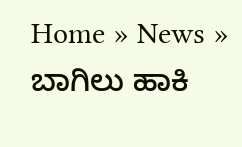Home » News » ಬಾಗಿಲು ಹಾಕಿ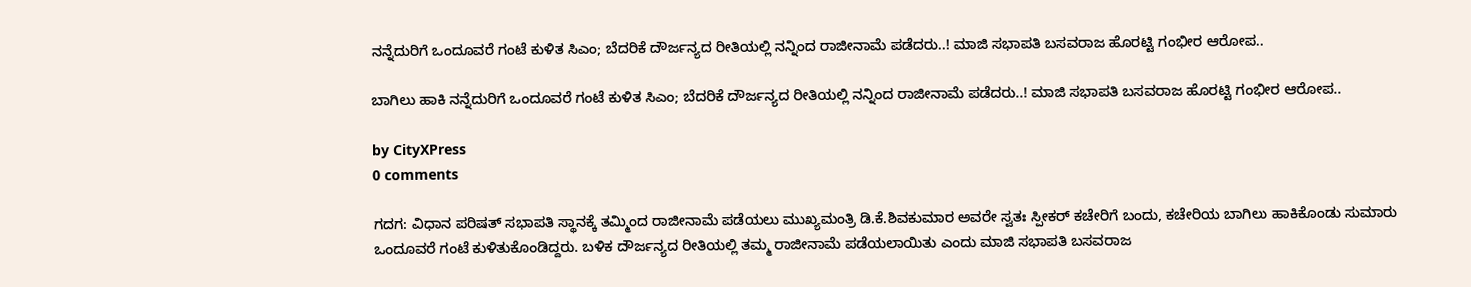ನನ್ನೆದುರಿಗೆ ಒಂದೂವರೆ ಗಂಟೆ ಕುಳಿತ ಸಿಎಂ; ಬೆದರಿಕೆ ದೌರ್ಜನ್ಯದ ರೀತಿಯಲ್ಲಿ ನನ್ನಿಂದ ರಾಜೀನಾಮೆ ಪಡೆದರು..! ಮಾಜಿ ಸಭಾಪತಿ ಬಸವರಾಜ ಹೊರಟ್ಟಿ ಗಂಭೀರ ಆರೋಪ..

ಬಾಗಿಲು ಹಾಕಿ ನನ್ನೆದುರಿಗೆ ಒಂದೂವರೆ ಗಂಟೆ ಕುಳಿತ ಸಿಎಂ; ಬೆದರಿಕೆ ದೌರ್ಜನ್ಯದ ರೀತಿಯಲ್ಲಿ ನನ್ನಿಂದ ರಾಜೀನಾಮೆ ಪಡೆದರು..! ಮಾಜಿ ಸಭಾಪತಿ ಬಸವರಾಜ ಹೊರಟ್ಟಿ ಗಂಭೀರ ಆರೋಪ..

by CityXPress
0 comments

ಗದಗ: ವಿಧಾನ ಪರಿಷತ್ ಸಭಾಪತಿ ಸ್ಥಾನಕ್ಕೆ ತಮ್ಮಿಂದ ರಾಜೀನಾಮೆ ಪಡೆಯಲು ಮುಖ್ಯಮಂತ್ರಿ ಡಿ.ಕೆ.ಶಿವಕುಮಾರ ಅವರೇ ಸ್ವತಃ ಸ್ಪೀಕರ್ ಕಚೇರಿಗೆ ಬಂದು, ಕಚೇರಿಯ ಬಾಗಿಲು ಹಾಕಿಕೊಂಡು ಸುಮಾರು ಒಂದೂವರೆ ಗಂಟೆ ಕುಳಿತುಕೊಂಡಿದ್ದರು. ಬಳಿಕ ದೌರ್ಜನ್ಯದ ರೀತಿಯಲ್ಲಿ ತಮ್ಮ ರಾಜೀನಾಮೆ ಪಡೆಯಲಾಯಿತು ಎಂದು ಮಾಜಿ ಸಭಾಪತಿ ಬಸವರಾಜ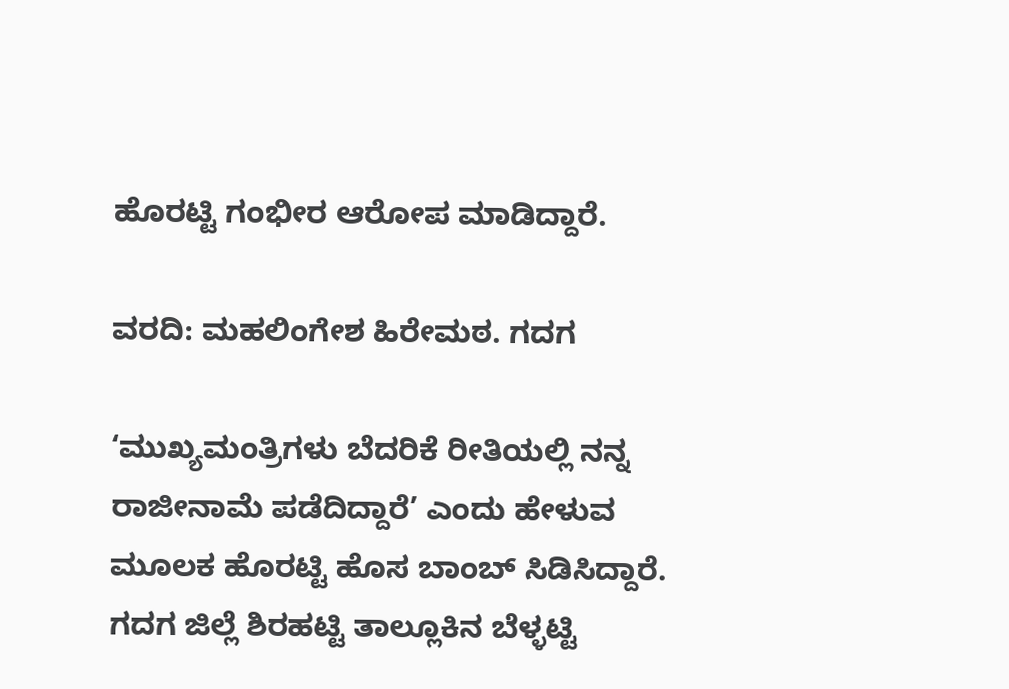ಹೊರಟ್ಟಿ ಗಂಭೀರ ಆರೋಪ ಮಾಡಿದ್ದಾರೆ.

ವರದಿ: ಮಹಲಿಂಗೇಶ ಹಿರೇಮಠ. ಗದಗ

‘ಮುಖ್ಯಮಂತ್ರಿಗಳು ಬೆದರಿಕೆ ರೀತಿಯಲ್ಲಿ ನನ್ನ ರಾಜೀನಾಮೆ ಪಡೆದಿದ್ದಾರೆ’ ಎಂದು ಹೇಳುವ ಮೂಲಕ ಹೊರಟ್ಟಿ ಹೊಸ ಬಾಂಬ್ ಸಿಡಿಸಿದ್ದಾರೆ. ಗದಗ ಜಿಲ್ಲೆ ಶಿರಹಟ್ಟಿ ತಾಲ್ಲೂಕಿನ ಬೆಳ್ಳಟ್ಟಿ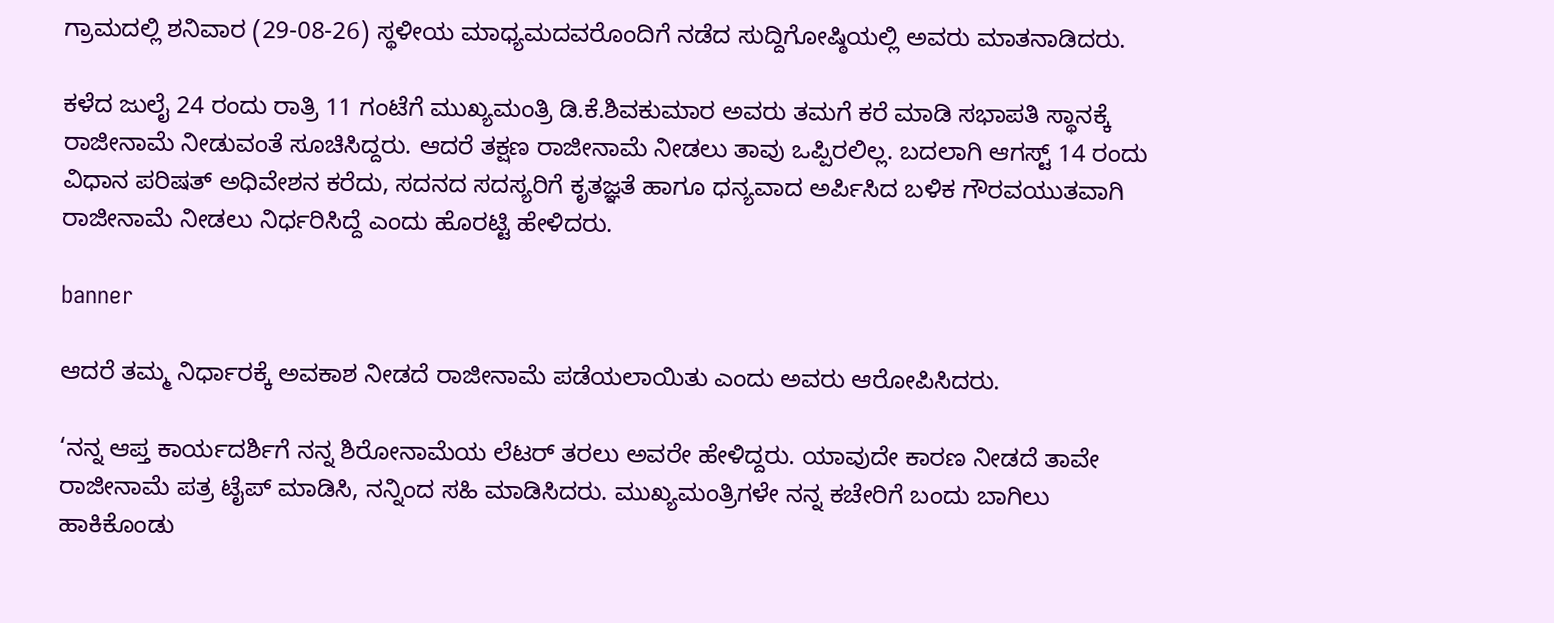ಗ್ರಾಮದಲ್ಲಿ ಶನಿವಾರ (29-08-26) ಸ್ಥಳೀಯ ಮಾಧ್ಯಮದವರೊಂದಿಗೆ ನಡೆದ ಸುದ್ದಿಗೋಷ್ಠಿಯಲ್ಲಿ ಅವರು ಮಾತನಾಡಿದರು.

ಕಳೆದ ಜುಲೈ 24 ರಂದು ರಾತ್ರಿ 11 ಗಂಟೆಗೆ ಮುಖ್ಯಮಂತ್ರಿ ಡಿ.ಕೆ.ಶಿವಕುಮಾರ ಅವರು ತಮಗೆ ಕರೆ ಮಾಡಿ ಸಭಾಪತಿ ಸ್ಥಾನಕ್ಕೆ ರಾಜೀನಾಮೆ ನೀಡುವಂತೆ ಸೂಚಿಸಿದ್ದರು. ಆದರೆ ತಕ್ಷಣ ರಾಜೀನಾಮೆ ನೀಡಲು ತಾವು ಒಪ್ಪಿರಲಿಲ್ಲ. ಬದಲಾಗಿ ಆಗಸ್ಟ್ 14 ರಂದು ವಿಧಾನ ಪರಿಷತ್ ಅಧಿವೇಶನ ಕರೆದು, ಸದನದ ಸದಸ್ಯರಿಗೆ ಕೃತಜ್ಞತೆ ಹಾಗೂ ಧನ್ಯವಾದ ಅರ್ಪಿಸಿದ ಬಳಿಕ ಗೌರವಯುತವಾಗಿ ರಾಜೀನಾಮೆ ನೀಡಲು ನಿರ್ಧರಿಸಿದ್ದೆ ಎಂದು ಹೊರಟ್ಟಿ ಹೇಳಿದರು.

banner

ಆದರೆ ತಮ್ಮ ನಿರ್ಧಾರಕ್ಕೆ ಅವಕಾಶ ನೀಡದೆ ರಾಜೀನಾಮೆ ಪಡೆಯಲಾಯಿತು ಎಂದು ಅವರು ಆರೋಪಿಸಿದರು.

‘ನನ್ನ ಆಪ್ತ ಕಾರ್ಯದರ್ಶಿಗೆ ನನ್ನ ಶಿರೋನಾಮೆಯ ಲೆಟರ್ ತರಲು ಅವರೇ ಹೇಳಿದ್ದರು. ಯಾವುದೇ ಕಾರಣ ನೀಡದೆ ತಾವೇ ರಾಜೀನಾಮೆ ಪತ್ರ ಟೈಪ್ ಮಾಡಿಸಿ, ನನ್ನಿಂದ ಸಹಿ ಮಾಡಿಸಿದರು. ಮುಖ್ಯಮಂತ್ರಿಗಳೇ ನನ್ನ ಕಚೇರಿಗೆ ಬಂದು ಬಾಗಿಲು ಹಾಕಿಕೊಂಡು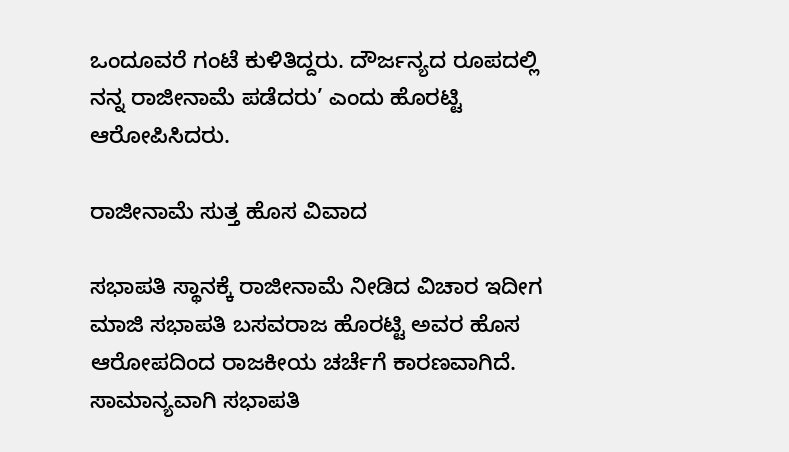ಒಂದೂವರೆ ಗಂಟೆ ಕುಳಿತಿದ್ದರು. ದೌರ್ಜನ್ಯದ ರೂಪದಲ್ಲಿ ನನ್ನ ರಾಜೀನಾಮೆ ಪಡೆದರು’ ಎಂದು ಹೊರಟ್ಟಿ ಆರೋಪಿಸಿದರು.

ರಾಜೀನಾಮೆ ಸುತ್ತ ಹೊಸ ವಿವಾದ

ಸಭಾಪತಿ ಸ್ಥಾನಕ್ಕೆ ರಾಜೀನಾಮೆ ನೀಡಿದ ವಿಚಾರ ಇದೀಗ ಮಾಜಿ ಸಭಾಪತಿ ಬಸವರಾಜ ಹೊರಟ್ಟಿ ಅವರ ಹೊಸ ಆರೋಪದಿಂದ ರಾಜಕೀಯ ಚರ್ಚೆಗೆ ಕಾರಣವಾಗಿದೆ. ಸಾಮಾನ್ಯವಾಗಿ ಸಭಾಪತಿ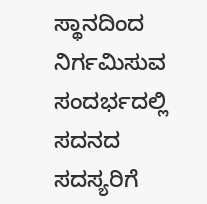ಸ್ಥಾನದಿಂದ ನಿರ್ಗಮಿಸುವ ಸಂದರ್ಭದಲ್ಲಿ ಸದನದ ಸದಸ್ಯರಿಗೆ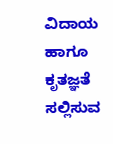ವಿದಾಯ ಹಾಗೂ ಕೃತಜ್ಞತೆ ಸಲ್ಲಿಸುವ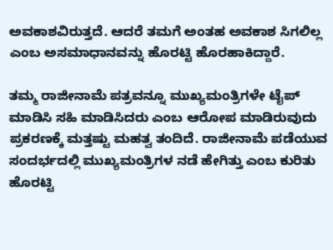ಅವಕಾಶವಿರುತ್ತದೆ. ಆದರೆ ತಮಗೆ ಅಂತಹ ಅವಕಾಶ ಸಿಗಲಿಲ್ಲ ಎಂಬ ಅಸಮಾಧಾನವನ್ನು ಹೊರಟ್ಟಿ ಹೊರಹಾಕಿದ್ದಾರೆ.

ತಮ್ಮ ರಾಜೀನಾಮೆ ಪತ್ರವನ್ನೂ ಮುಖ್ಯಮಂತ್ರಿಗಳೇ ಟೈಪ್ ಮಾಡಿಸಿ ಸಹಿ ಮಾಡಿಸಿದರು ಎಂಬ ಆರೋಪ ಮಾಡಿರುವುದು ಪ್ರಕರಣಕ್ಕೆ ಮತ್ತಷ್ಟು ಮಹತ್ವ ತಂದಿದೆ. ರಾಜೀನಾಮೆ ಪಡೆಯುವ ಸಂದರ್ಭದಲ್ಲಿ ಮುಖ್ಯಮಂತ್ರಿಗಳ ನಡೆ ಹೇಗಿತ್ತು ಎಂಬ ಕುರಿತು ಹೊರಟ್ಟಿ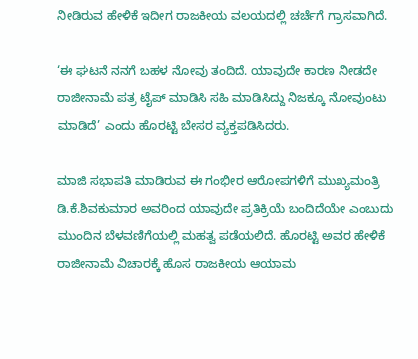ನೀಡಿರುವ ಹೇಳಿಕೆ ಇದೀಗ ರಾಜಕೀಯ ವಲಯದಲ್ಲಿ ಚರ್ಚೆಗೆ ಗ್ರಾಸವಾಗಿದೆ.

‘ಈ ಘಟನೆ ನನಗೆ ಬಹಳ ನೋವು ತಂದಿದೆ. ಯಾವುದೇ ಕಾರಣ ನೀಡದೇ ರಾಜೀನಾಮೆ ಪತ್ರ ಟೈಪ್ ಮಾಡಿಸಿ ಸಹಿ ಮಾಡಿಸಿದ್ದು ನಿಜಕ್ಕೂ ನೋವುಂಟು ಮಾಡಿದೆ’ ಎಂದು ಹೊರಟ್ಟಿ ಬೇಸರ ವ್ಯಕ್ತಪಡಿಸಿದರು.

ಮಾಜಿ ಸಭಾಪತಿ ಮಾಡಿರುವ ಈ ಗಂಭೀರ ಆರೋಪಗಳಿಗೆ ಮುಖ್ಯಮಂತ್ರಿ ಡಿ.ಕೆ.ಶಿವಕುಮಾರ ಅವರಿಂದ ಯಾವುದೇ ಪ್ರತಿಕ್ರಿಯೆ ಬಂದಿದೆಯೇ ಎಂಬುದು ಮುಂದಿನ ಬೆಳವಣಿಗೆಯಲ್ಲಿ ಮಹತ್ವ ಪಡೆಯಲಿದೆ. ಹೊರಟ್ಟಿ ಅವರ ಹೇಳಿಕೆ ರಾಜೀನಾಮೆ ವಿಚಾರಕ್ಕೆ ಹೊಸ ರಾಜಕೀಯ ಆಯಾಮ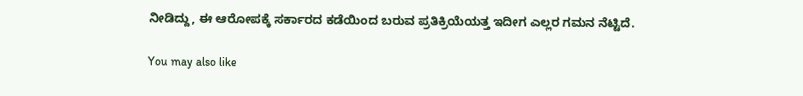ನೀಡಿದ್ದು, ಈ ಆರೋಪಕ್ಕೆ ಸರ್ಕಾರದ ಕಡೆಯಿಂದ ಬರುವ ಪ್ರತಿಕ್ರಿಯೆಯತ್ತ ಇದೀಗ ಎಲ್ಲರ ಗಮನ ನೆಟ್ಟಿದೆ.

You may also like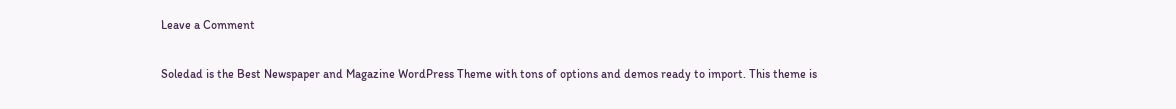Leave a Comment

Soledad is the Best Newspaper and Magazine WordPress Theme with tons of options and demos ready to import. This theme is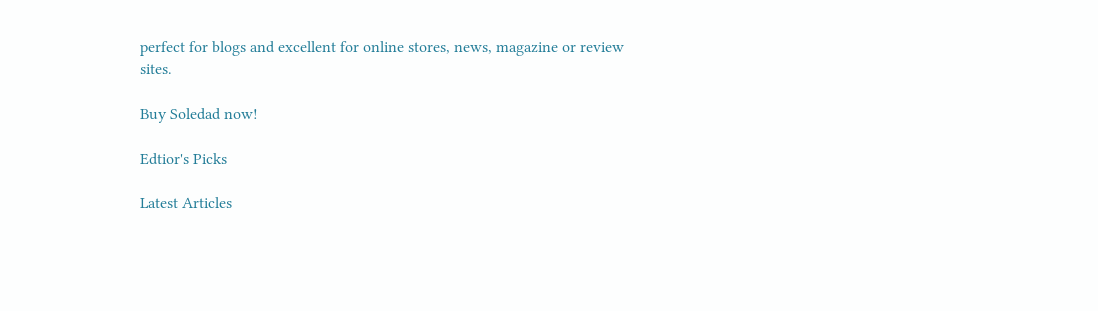perfect for blogs and excellent for online stores, news, magazine or review sites.

Buy Soledad now!

Edtior's Picks

Latest Articles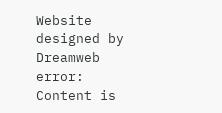Website designed by Dreamweb
error: Content is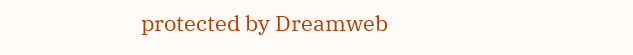protected by Dreamweb